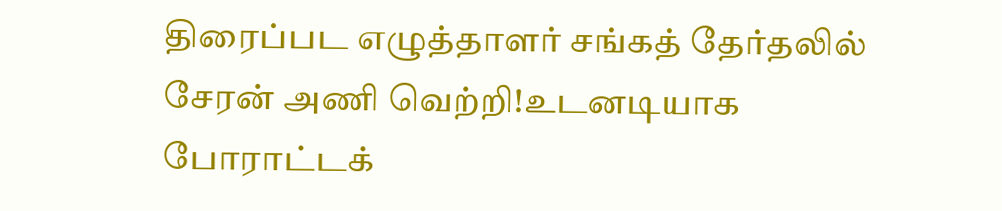திரைப்பட எழுத்தாளர் சங்கத் தேர்தலில் சேரன் அணி வெற்றி!உடனடியாக போராட்டக்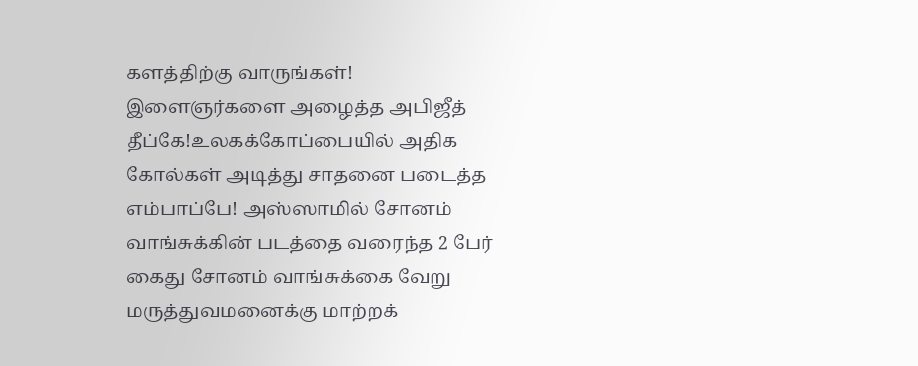களத்திற்கு வாருங்கள்! இளைஞர்களை அழைத்த அபிஜீத் தீப்கே!உலகக்கோப்பையில் அதிக கோல்கள் அடித்து சாதனை படைத்த எம்பாப்பே! அஸ்ஸாமில் சோனம் வாங்சுக்கின் படத்தை வரைந்த 2 பேர் கைது சோனம் வாங்சுக்கை வேறு மருத்துவமனைக்கு மாற்றக்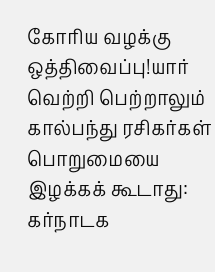கோரிய வழக்கு ஒத்திவைப்பு!யார் வெற்றி பெற்றாலும் கால்பந்து ரசிகர்கள் பொறுமையை இழக்கக் கூடாது: கர்நாடக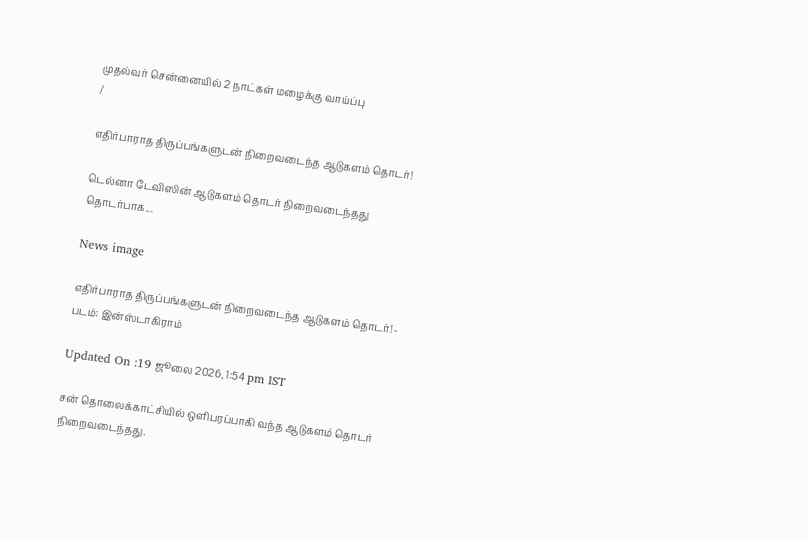முதல்வர் சென்னையில் 2 நாட்கள் மழைக்கு வாய்ப்பு
/

எதிர்பாராத திருப்பங்களுடன் நிறைவடைந்த ஆடுகளம் தொடர்!

டெல்னா டேவிஸின் ஆடுகளம் தொடர் நிறைவடைந்தது தொடர்பாக...

News image

எதிர்பாராத திருப்பங்களுடன் நிறைவடைந்த ஆடுகளம் தொடர்! - படம்: இன்ஸ்டாகிராம்

Updated On :19 ஜூலை 2026, 1:54 pm IST

சன் தொலைக்காட்சியில் ஒளிபரப்பாகி வந்த ஆடுகளம் தொடர் நிறைவடைந்தது.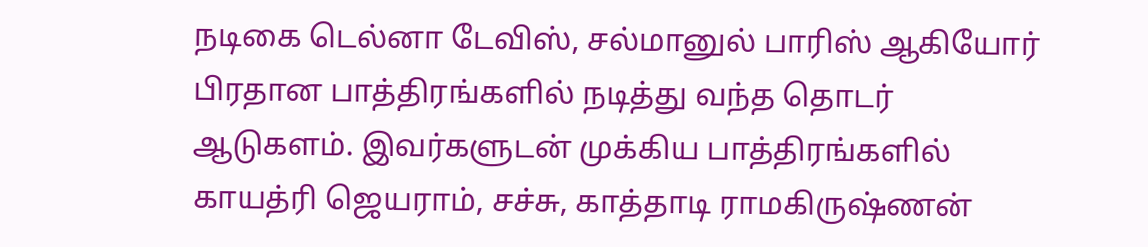நடிகை டெல்னா டேவிஸ், சல்மானுல் பாரிஸ் ஆகியோர் பிரதான பாத்திரங்களில் நடித்து வந்த தொடர் ஆடுகளம். இவர்களுடன் முக்கிய பாத்திரங்களில் காயத்ரி ஜெயராம், சச்சு, காத்தாடி ராமகிருஷ்ணன்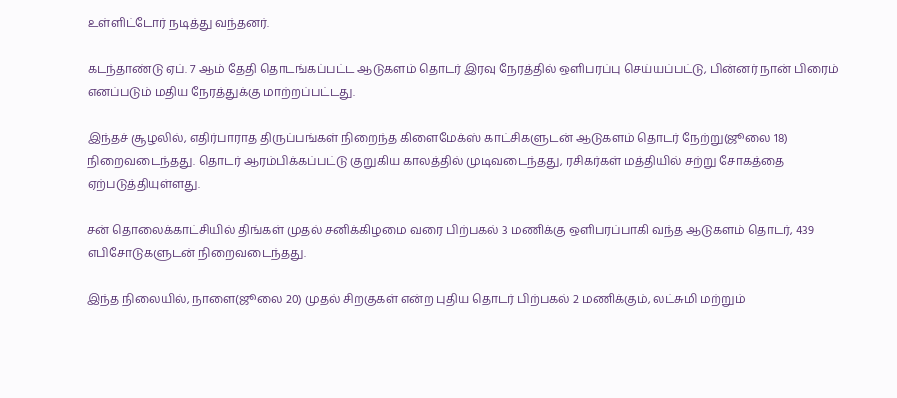உள்ளிட்டோர் நடித்து வந்தனர்.

கடந்தாண்டு ஏப். 7 ஆம் தேதி தொடங்கப்பட்ட ஆடுகளம் தொடர் இரவு நேரத்தில் ஒளிபரப்பு செய்யப்பட்டு, பின்னர் நான் பிரைம் எனப்படும் மதிய நேரத்துக்கு மாற்றப்பட்டது.

இந்தச் சூழலில், எதிர்பாராத திருப்பங்கள் நிறைந்த கிளைமேக்ஸ் காட்சிகளுடன் ஆடுகளம் தொடர் நேற்று(ஜூலை 18) நிறைவடைந்தது. தொடர் ஆரம்பிக்கப்பட்டு குறுகிய காலத்தில் முடிவடைந்தது, ரசிகர்கள் மத்தியில் சற்று சோகத்தை ஏற்படுத்தியுள்ளது.

சன் தொலைக்காட்சியில் திங்கள் முதல் சனிக்கிழமை வரை பிற்பகல் 3 மணிக்கு ஒளிபரப்பாகி வந்த ஆடுகளம் தொடர், 439 எபிசோடுகளுடன் நிறைவடைந்தது.

இந்த நிலையில், நாளை(ஜூலை 20) முதல் சிறகுகள் என்ற புதிய தொடர் பிற்பகல் 2 மணிக்கும், லட்சுமி மற்றும்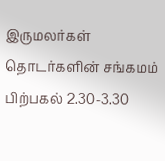இருமலர்கள் தொடர்களின் சங்கமம் பிற்பகல் 2.30-3.30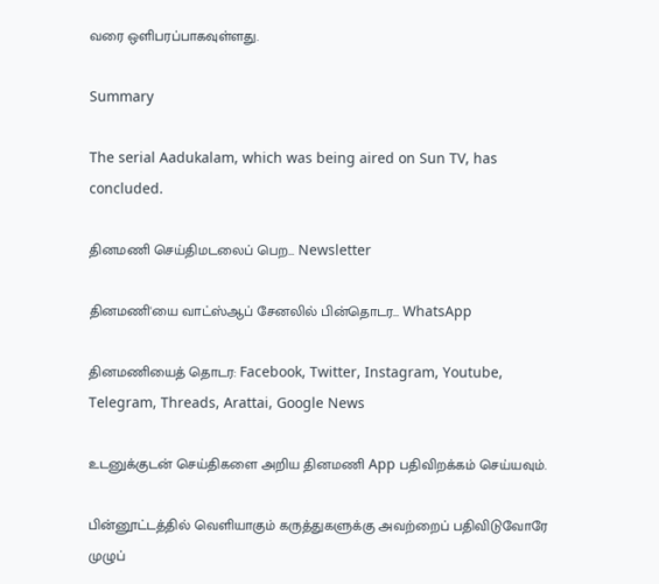வரை ஒளிபரப்பாகவுள்ளது.

Summary

The serial Aadukalam, which was being aired on Sun TV, has concluded.

தினமணி செய்திமடலைப் பெற... Newsletter

தினமணி'யை வாட்ஸ்ஆப் சேனலில் பின்தொடர... WhatsApp

தினமணியைத் தொடர: Facebook, Twitter, Instagram, Youtube, Telegram, Threads, Arattai, Google News

உடனுக்குடன் செய்திகளை அறிய தினமணி App பதிவிறக்கம் செய்யவும்.

பின்னூட்டத்தில் வெளியாகும் கருத்துகளுக்கு அவற்றைப் பதிவிடுவோரே முழுப்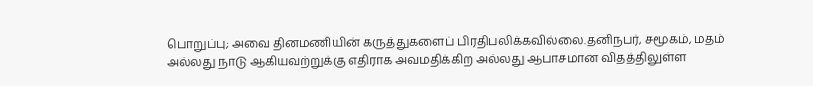பொறுப்பு; அவை தினமணியின் கருத்துகளைப் பிரதிபலிக்கவில்லை.தனிநபர், சமூகம், மதம் அல்லது நாடு ஆகியவற்றுக்கு எதிராக அவமதிக்கிற அல்லது ஆபாசமான விதத்திலுள்ள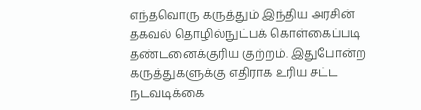எந்தவொரு கருத்தும் இந்திய அரசின் தகவல் தொழில்நுட்பக் கொள்கைப்படி தண்டனைக்குரிய குற்றம். இதுபோன்ற கருத்துகளுக்கு எதிராக உரிய சட்ட நடவடிக்கை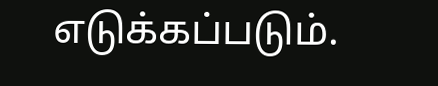எடுக்கப்படும்.